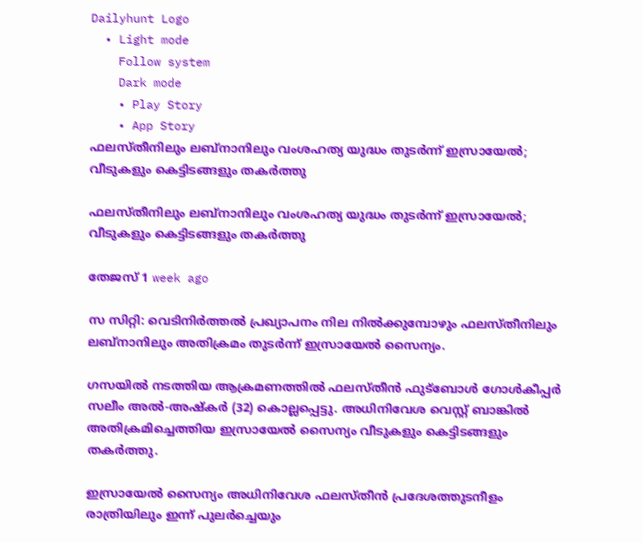Dailyhunt Logo
  • Light mode
    Follow system
    Dark mode
    • Play Story
    • App Story
ഫലസ്തീനിലും ലബ്‌നാനിലും വംശഹത്യ യുദ്ധം തുടര്‍ന്ന് ഇസ്രായേല്‍;   വീടുകളും കെട്ടിടങ്ങളും തകര്‍ത്തു

ഫലസ്തീനിലും ലബ്‌നാനിലും വംശഹത്യ യുദ്ധം തുടര്‍ന്ന് ഇസ്രായേല്‍; വീടുകളും കെട്ടിടങ്ങളും തകര്‍ത്തു

തേജസ് 1 week ago

സ സിറ്റി: വെടിനിര്‍ത്തല്‍ പ്രഖ്യാപനം നില നില്‍ക്കുമ്പോഴും ഫലസ്തീനിലും ലബ്‌നാനിലും അതിക്രമം തുടര്‍ന്ന് ഇസ്രായേല്‍ സൈന്യം.

ഗസയില്‍ നടത്തിയ ആക്രമണത്തില്‍ ഫലസ്തീന്‍ ഫുട്‌ബോള്‍ ഗോള്‍കീപ്പര്‍ സലീം അല്‍-അഷ്‌കര്‍ (32) കൊല്ലപ്പെട്ടു. അധിനിവേശ വെസ്റ്റ് ബാങ്കില്‍ അതിക്രമിച്ചെത്തിയ ഇസ്രായേല്‍ സൈന്യം വീടുകളും കെട്ടിടങ്ങളും തകര്‍ത്തു.

ഇസ്രായേല്‍ സൈന്യം അധിനിവേശ ഫലസ്തീന്‍ പ്രദേശത്തുടനീളം രാത്രിയിലും ഇന്ന് പുലര്‍ച്ചെയും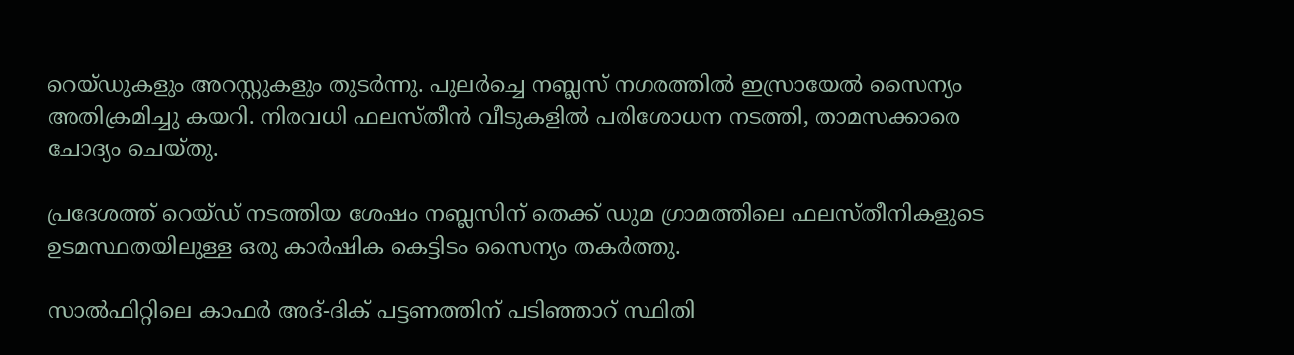റെയ്ഡുകളും അറസ്റ്റുകളും തുടര്‍ന്നു. പുലര്‍ച്ചെ നബ്ലസ് നഗരത്തില്‍ ഇസ്രായേല്‍ സൈന്യം അതിക്രമിച്ചു കയറി. നിരവധി ഫലസ്തീന്‍ വീടുകളില്‍ പരിശോധന നടത്തി, താമസക്കാരെ ചോദ്യം ചെയ്തു.

പ്രദേശത്ത് റെയ്ഡ് നടത്തിയ ശേഷം നബ്ലസിന് തെക്ക് ഡുമ ഗ്രാമത്തിലെ ഫലസ്തീനികളുടെ ഉടമസ്ഥതയിലുള്ള ഒരു കാര്‍ഷിക കെട്ടിടം സൈന്യം തകര്‍ത്തു.

സാല്‍ഫിറ്റിലെ കാഫര്‍ അദ്-ദിക് പട്ടണത്തിന് പടിഞ്ഞാറ് സ്ഥിതി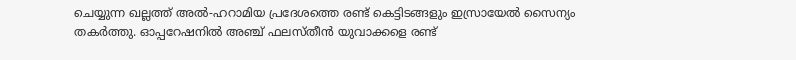ചെയ്യുന്ന ഖല്ലത്ത് അല്‍-ഹറാമിയ പ്രദേശത്തെ രണ്ട് കെട്ടിടങ്ങളും ഇസ്രായേല്‍ സൈന്യം തകര്‍ത്തു. ഓപ്പറേഷനില്‍ അഞ്ച് ഫലസ്തീന്‍ യുവാക്കളെ രണ്ട്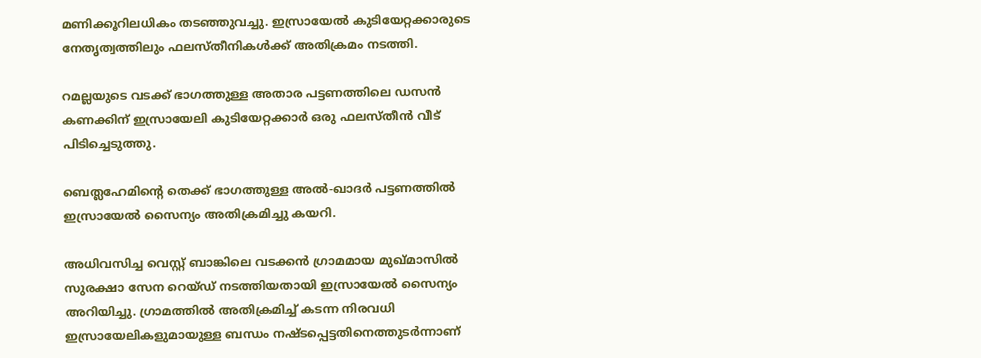മണിക്കൂറിലധികം തടഞ്ഞുവച്ചു. ഇസ്രായേല്‍ കുടിയേറ്റക്കാരുടെ നേതൃത്വത്തിലും ഫലസ്തീനികള്‍ക്ക് അതിക്രമം നടത്തി.

റമല്ലയുടെ വടക്ക് ഭാഗത്തുള്ള അതാര പട്ടണത്തിലെ ഡസന്‍ കണക്കിന് ഇസ്രായേലി കുടിയേറ്റക്കാര്‍ ഒരു ഫലസ്തീന്‍ വീട് പിടിച്ചെടുത്തു.

ബെത്ലഹേമിന്റെ തെക്ക് ഭാഗത്തുള്ള അല്‍-ഖാദര്‍ പട്ടണത്തില്‍ ഇസ്രായേല്‍ സൈന്യം അതിക്രമിച്ചു കയറി.

അധിവസിച്ച വെസ്റ്റ് ബാങ്കിലെ വടക്കന്‍ ഗ്രാമമായ മുഖ്മാസില്‍ സുരക്ഷാ സേന റെയ്ഡ് നടത്തിയതായി ഇസ്രായേല്‍ സൈന്യം അറിയിച്ചു. ഗ്രാമത്തില്‍ അതിക്രമിച്ച്‌ കടന്ന നിരവധി ഇസ്രായേലികളുമായുള്ള ബന്ധം നഷ്ടപ്പെട്ടതിനെത്തുടര്‍ന്നാണ്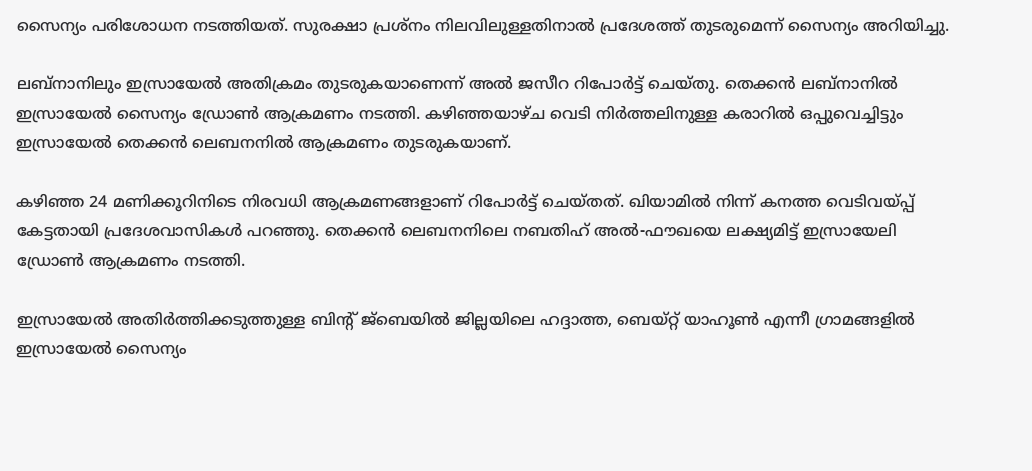സൈന്യം പരിശോധന നടത്തിയത്. സുരക്ഷാ പ്രശ്‌നം നിലവിലുള്ളതിനാല്‍ പ്രദേശത്ത് തുടരുമെന്ന് സൈന്യം അറിയിച്ചു.

ലബ്‌നാനിലും ഇസ്രായേല്‍ അതിക്രമം തുടരുകയാണെന്ന് അല്‍ ജസീറ റിപോര്‍ട്ട് ചെയ്തു. തെക്കന്‍ ലബ്‌നാനില്‍ ഇസ്രായേല്‍ സൈന്യം ഡ്രോണ്‍ ആക്രമണം നടത്തി. കഴിഞ്ഞയാഴ്ച വെടി നിര്‍ത്തലിനുള്ള കരാറില്‍ ഒപ്പുവെച്ചിട്ടും ഇസ്രായേല്‍ തെക്കന്‍ ലെബനനില്‍ ആക്രമണം തുടരുകയാണ്.

കഴിഞ്ഞ 24 മണിക്കൂറിനിടെ നിരവധി ആക്രമണങ്ങളാണ് റിപോര്‍ട്ട് ചെയ്തത്. ഖിയാമില്‍ നിന്ന് കനത്ത വെടിവയ്പ്പ് കേട്ടതായി പ്രദേശവാസികള്‍ പറഞ്ഞു. തെക്കന്‍ ലെബനനിലെ നബതിഹ് അല്‍-ഫൗഖയെ ലക്ഷ്യമിട്ട് ഇസ്രായേലി ഡ്രോണ്‍ ആക്രമണം നടത്തി.

ഇസ്രായേല്‍ അതിര്‍ത്തിക്കടുത്തുള്ള ബിന്റ് ജ്‌ബെയില്‍ ജില്ലയിലെ ഹദ്ദാത്ത, ബെയ്റ്റ് യാഹൂണ്‍ എന്നീ ഗ്രാമങ്ങളില്‍ ഇസ്രായേല്‍ സൈന്യം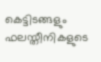കെട്ടിടങ്ങളും ഫലസ്തീനികളുടെ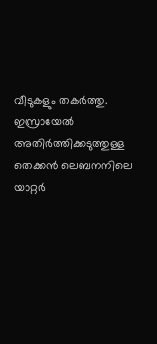വീടുകളും തകര്‍ത്തു. ഇസ്രായേല്‍ അതിര്‍ത്തിക്കടുത്തുള്ള തെക്കന്‍ ലെബനനിലെ യാറ്റര്‍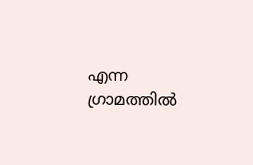എന്ന ഗ്രാമത്തില്‍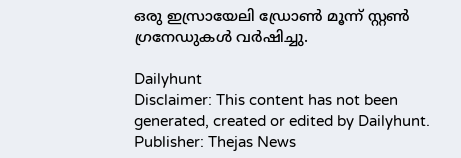ഒരു ഇസ്രായേലി ഡ്രോണ്‍ മൂന്ന് സ്റ്റണ്‍ ഗ്രനേഡുകള്‍ വര്‍ഷിച്ചു.

Dailyhunt
Disclaimer: This content has not been generated, created or edited by Dailyhunt. Publisher: Thejas News